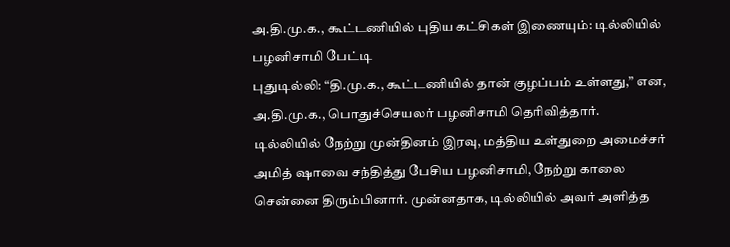அ.தி.மு.க., கூட்டணியில் புதிய கட்சிகள் இணையும்: டில்லியில் பழனிசாமி பேட்டி
புதுடில்லி: “தி.மு.க., கூட்டணியில் தான் குழப்பம் உள்ளது,” என, அ.தி.மு.க., பொதுச்செயலர் பழனிசாமி தெரிவித்தார்.
டில்லியில் நேற்று முன்தினம் இரவு, மத்திய உள்துறை அமைச்சர் அமித் ஷாவை சந்தித்து பேசிய பழனிசாமி, நேற்று காலை சென்னை திரும்பினார். முன்னதாக, டில்லியில் அவர் அளித்த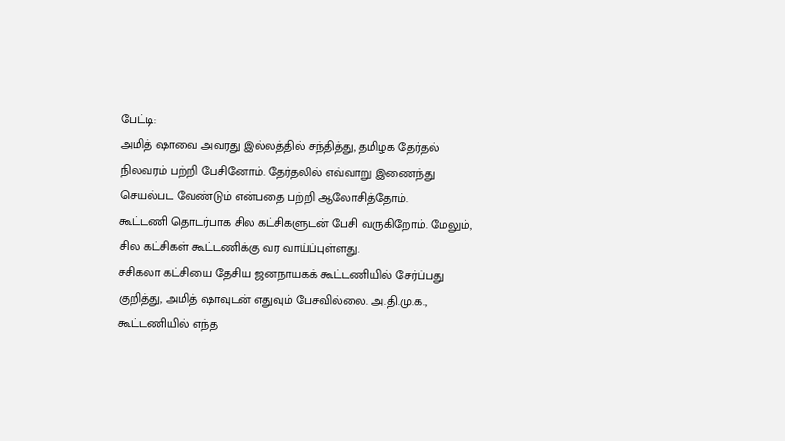பேட்டி:
அமித் ஷாவை அவரது இல்லத்தில் சந்தித்து, தமிழக தேர்தல் நிலவரம் பற்றி பேசினோம். தேர்தலில் எவ்வாறு இணைந்து செயல்பட வேண்டும் என்பதை பற்றி ஆலோசித்தோம்.
கூட்டணி தொடர்பாக சில கட்சிகளுடன் பேசி வருகிறோம். மேலும், சில கட்சிகள் கூட்டணிக்கு வர வாய்ப்புள்ளது.
சசிகலா கட்சியை தேசிய ஜனநாயகக் கூட்டணியில் சேர்ப்பது குறித்து, அமித் ஷாவுடன் எதுவும் பேசவில்லை. அ.தி.மு.க., கூட்டணியில் எந்த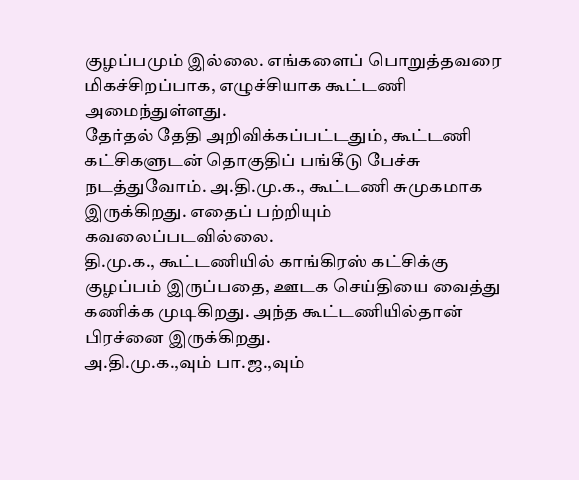குழப்பமும் இல்லை. எங்களைப் பொறுத்தவரை மிகச்சிறப்பாக, எழுச்சியாக கூட்டணி அமைந்துள்ளது.
தேர்தல் தேதி அறிவிக்கப்பட்டதும், கூட்டணி கட்சிகளுடன் தொகுதிப் பங்கீடு பேச்சு நடத்துவோம். அ.தி.மு.க., கூட்டணி சுமுகமாக இருக்கிறது. எதைப் பற்றியும் கவலைப்படவில்லை.
தி.மு.க., கூட்டணியில் காங்கிரஸ் கட்சிக்கு குழப்பம் இருப்பதை, ஊடக செய்தியை வைத்து கணிக்க முடிகிறது. அந்த கூட்டணியில்தான் பிரச்னை இருக்கிறது.
அ.தி.மு.க.,வும் பா.ஜ.,வும்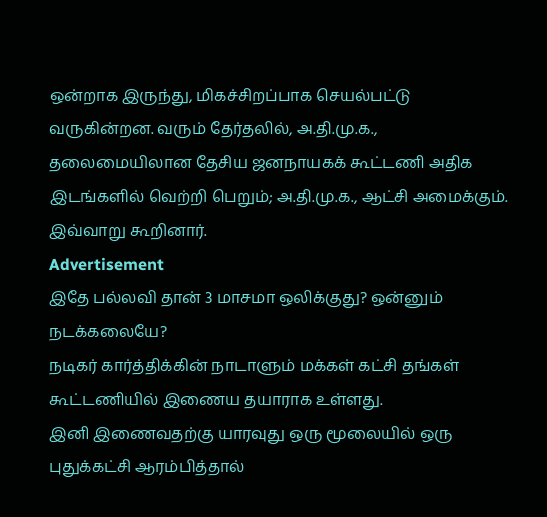ஒன்றாக இருந்து, மிகச்சிறப்பாக செயல்பட்டு வருகின்றன. வரும் தேர்தலில், அ.தி.மு.க., தலைமையிலான தேசிய ஜனநாயகக் கூட்டணி அதிக இடங்களில் வெற்றி பெறும்; அ.தி.மு.க., ஆட்சி அமைக்கும்.
இவ்வாறு கூறினார்.
Advertisement
இதே பல்லவி தான் 3 மாசமா ஒலிக்குது? ஒன்னும் நடக்கலையே?
நடிகர் கார்த்திக்கின் நாடாளும் மக்கள் கட்சி தங்கள் கூட்டணியில் இணைய தயாராக உள்ளது.
இனி இணைவதற்கு யாரவுது ஒரு மூலையில் ஒரு புதுக்கட்சி ஆரம்பித்தால்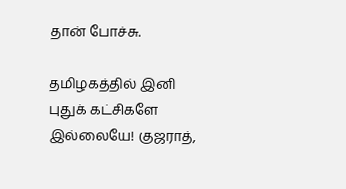தான் போச்சு.

தமிழகத்தில் இனி புதுக் கட்சிகளே இல்லையே! குஜராத்,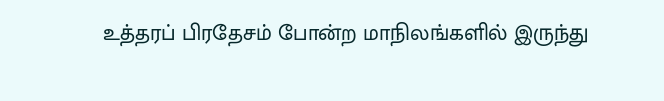உத்தரப் பிரதேசம் போன்ற மாநிலங்களில் இருந்து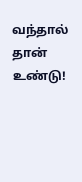வந்தால் தான் உண்டு!